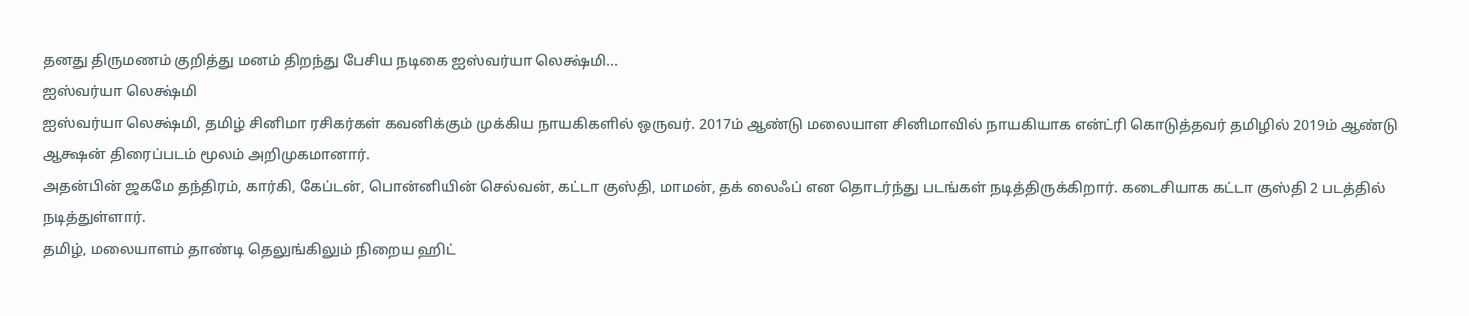தனது திருமணம் குறித்து மனம் திறந்து பேசிய நடிகை ஐஸ்வர்யா லெக்ஷ்மி...
ஐஸ்வர்யா லெக்ஷ்மி
ஐஸ்வர்யா லெக்ஷ்மி, தமிழ் சினிமா ரசிகர்கள் கவனிக்கும் முக்கிய நாயகிகளில் ஒருவர். 2017ம் ஆண்டு மலையாள சினிமாவில் நாயகியாக என்ட்ரி கொடுத்தவர் தமிழில் 2019ம் ஆண்டு ஆக்ஷன் திரைப்படம் மூலம் அறிமுகமானார்.
அதன்பின் ஜகமே தந்திரம், கார்கி, கேப்டன், பொன்னியின் செல்வன், கட்டா குஸ்தி, மாமன், தக் லைஃப் என தொடர்ந்து படங்கள் நடித்திருக்கிறார். கடைசியாக கட்டா குஸ்தி 2 படத்தில் நடித்துள்ளார்.
தமிழ், மலையாளம் தாண்டி தெலுங்கிலும் நிறைய ஹிட்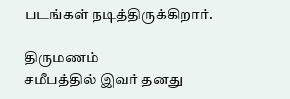படங்கள் நடித்திருக்கிறார்.

திருமணம்
சமீபத்தில் இவர் தனது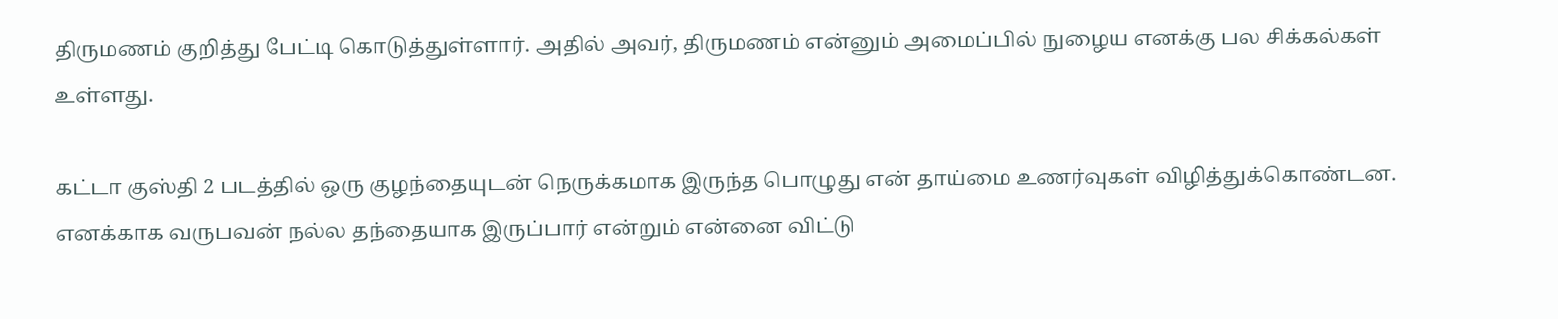திருமணம் குறித்து பேட்டி கொடுத்துள்ளார். அதில் அவர், திருமணம் என்னும் அமைப்பில் நுழைய எனக்கு பல சிக்கல்கள் உள்ளது.

கட்டா குஸ்தி 2 படத்தில் ஒரு குழந்தையுடன் நெருக்கமாக இருந்த பொழுது என் தாய்மை உணர்வுகள் விழித்துக்கொண்டன.
எனக்காக வருபவன் நல்ல தந்தையாக இருப்பார் என்றும் என்னை விட்டு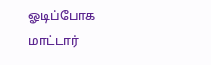ஓடிப்போக மாட்டார்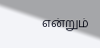என்றும்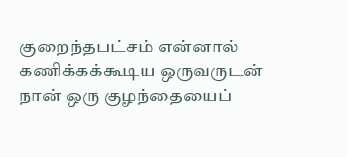குறைந்தபட்சம் என்னால் கணிக்கக்கூடிய ஒருவருடன் நான் ஒரு குழந்தையைப்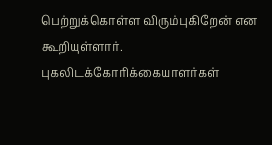பெற்றுக்கொள்ள விரும்புகிறேன் என கூறியுள்ளார்.
புகலிடக்கோரிக்கையாளர்கள்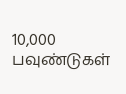10,000 பவுண்டுகள்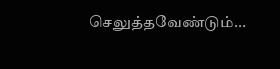செலுத்தவேண்டும்...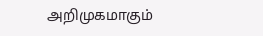அறிமுகமாகும்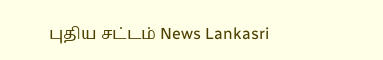புதிய சட்டம் News Lankasri